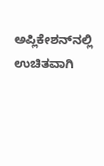ಅಪ್ಲಿಕೇಶನ್‌ನಲ್ಲಿ ಉಚಿತವಾಗಿ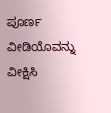ಪೂರ್ಣ ವೀಡಿಯೊವನ್ನು ವೀಕ್ಷಿಸಿ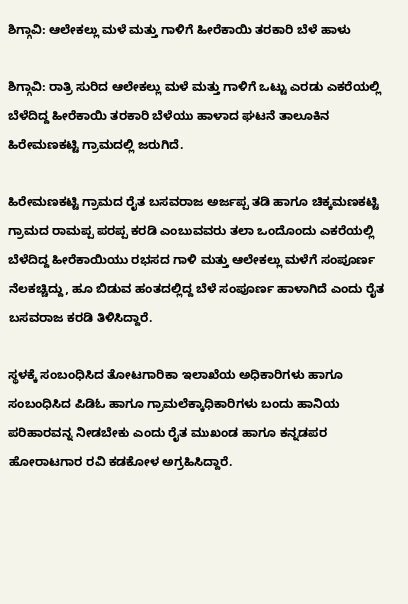ಶಿಗ್ಗಾವಿ: ಆಲೇಕಲ್ಲು ಮಳೆ ಮತ್ತು ಗಾಳಿಗೆ ಹೀರೆಕಾಯಿ ತರಕಾರಿ ಬೆಳೆ ಹಾಳು

ಶಿಗ್ಗಾವಿ: ರಾತ್ರಿ ಸುರಿದ ಆಲೇಕಲ್ಲು ಮಳೆ ಮತ್ತು ಗಾಳಿಗೆ ಒಟ್ಟು ಎರಡು ಎಕರೆಯಲ್ಲಿ ಬೆಳೆದಿದ್ದ ಹೀರೆಕಾಯಿ ತರಕಾರಿ ಬೆಳೆಯು ಹಾಳಾದ ಘಟನೆ ತಾಲೂಕಿನ ಹಿರೇಮಣಕಟ್ಟಿ ಗ್ರಾಮದಲ್ಲಿ ಜರುಗಿದೆ.

ಹಿರೇಮಣಕಟ್ಟಿ ಗ್ರಾಮದ ರೈತ ಬಸವರಾಜ ಅರ್ಜಪ್ಪ ತಡಿ ಹಾಗೂ ಚಿಕ್ಕಮಣಕಟ್ಟಿ ಗ್ರಾಮದ ರಾಮಪ್ಪ ಪರಪ್ಪ ಕರಡಿ ಎಂಬುವವರು ತಲಾ ಒಂದೊಂದು ಎಕರೆಯಲ್ಲಿ ಬೆಳೆದಿದ್ದ ಹೀರೆಕಾಯಿಯು ರಭಸದ ಗಾಳಿ ಮತ್ತು ಆಲೇಕಲ್ಲು ಮಳೆಗೆ ಸಂಪೂರ್ಣ ನೆಲಕಚ್ಚಿದ್ದು, ಹೂ ಬಿಡುವ ಹಂತದಲ್ಲಿದ್ದ ಬೆಳೆ ಸಂಪೂರ್ಣ ಹಾಳಾಗಿದೆ ಎಂದು ರೈತ ಬಸವರಾಜ ಕರಡಿ ತಿಳಿಸಿದ್ದಾರೆ.

ಸ್ಥಳಕ್ಕೆ ಸಂಬಂಧಿಸಿದ ತೋಟಗಾರಿಕಾ ಇಲಾಖೆಯ ಅಧಿಕಾರಿಗಳು ಹಾಗೂ ಸಂಬಂಧಿಸಿದ ಪಿಡಿಓ ಹಾಗೂ ಗ್ರಾಮಲೆಕ್ಕಾಧಿಕಾರಿಗಳು ಬಂದು ಹಾನಿಯ ಪರಿಹಾರವನ್ನ ನೀಡಬೇಕು ಎಂದು ರೈತ ಮುಖಂಡ ಹಾಗೂ ಕನ್ನಡಪರ ಹೋರಾಟಗಾರ ರವಿ ಕಡಕೋಳ ಅಗ್ರಹಿಸಿದ್ದಾರೆ.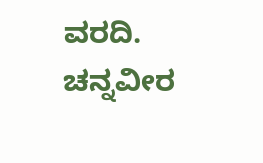ವರದಿ. ಚನ್ನವೀರ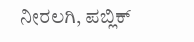ನೀರಲಗಿ, ಪಬ್ಲಿಕ್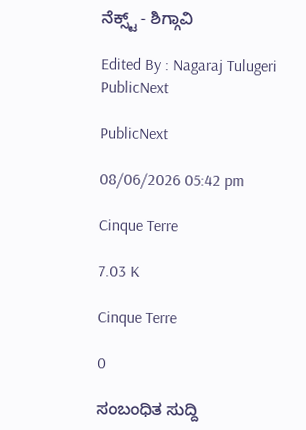ನೆಕ್ಸ್ಟ್ - ಶಿಗ್ಗಾವಿ

Edited By : Nagaraj Tulugeri
PublicNext

PublicNext

08/06/2026 05:42 pm

Cinque Terre

7.03 K

Cinque Terre

0

ಸಂಬಂಧಿತ ಸುದ್ದಿ